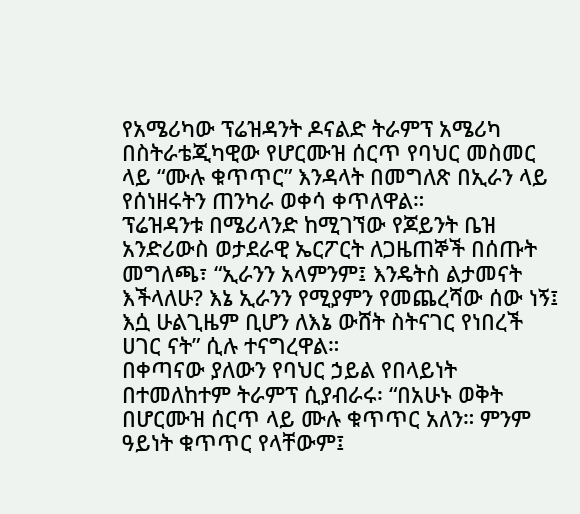የአሜሪካው ፕሬዝዳንት ዶናልድ ትራምፕ አሜሪካ በስትራቴጂካዊው የሆርሙዝ ሰርጥ የባህር መስመር ላይ “ሙሉ ቁጥጥር” እንዳላት በመግለጽ በኢራን ላይ የሰነዘሩትን ጠንካራ ወቀሳ ቀጥለዋል።
ፕሬዝዳንቱ በሜሪላንድ ከሚገኘው የጆይንት ቤዝ አንድሪውስ ወታደራዊ ኤርፖርት ለጋዜጠኞች በሰጡት መግለጫ፣ “ኢራንን አላምንም፤ እንዴትስ ልታመናት እችላለሁ? እኔ ኢራንን የሚያምን የመጨረሻው ሰው ነኝ፤ እሷ ሁልጊዜም ቢሆን ለእኔ ውሸት ስትናገር የነበረች ሀገር ናት” ሲሉ ተናግረዋል።
በቀጣናው ያለውን የባህር ኃይል የበላይነት በተመለከተም ትራምፕ ሲያብራሩ፡ “በአሁኑ ወቅት በሆርሙዝ ሰርጥ ላይ ሙሉ ቁጥጥር አለን። ምንም ዓይነት ቁጥጥር የላቸውም፤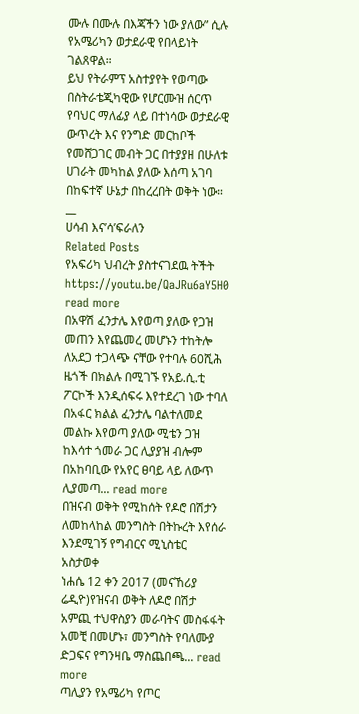ሙሉ በሙሉ በእጃችን ነው ያለው” ሲሉ የአሜሪካን ወታደራዊ የበላይነት ገልጸዋል።
ይህ የትራምፕ አስተያየት የወጣው በስትራቴጂካዊው የሆርሙዝ ሰርጥ የባህር ማለፊያ ላይ በተነሳው ወታደራዊ ውጥረት እና የንግድ መርከቦች የመሸጋገር መብት ጋር በተያያዘ በሁለቱ ሀገራት መካከል ያለው እሰጣ አገባ በከፍተኛ ሁኔታ በከረረበት ወቅት ነው።
__
ሀሳብ እና’ሳ’ፍራለን
Related Posts
የአፍሪካ ህብረት ያስተናገደዉ ትችት
https://youtu.be/QaJRu6aY5H0
read more
በአዋሽ ፈንታሌ እየወጣ ያለው የጋዝ መጠን እየጨመረ መሆኑን ተከትሎ ለአደጋ ተጋላጭ ናቸው የተባሉ 60ሺሕ ዜጎች በክልሉ በሚገኙ የአይ.ሲ.ቲ ፖርኮች እንዲሰፍሩ እየተደረገ ነው ተባለ
በአፋር ክልል ፈንታሌ ባልተለመደ መልኩ እየወጣ ያለው ሚቴን ጋዝ ከእሳተ ጎመራ ጋር ሊያያዝ ብሎም በአከባቢው የአየር ፀባይ ላይ ለውጥ ሊያመጣ... read more
በዝናብ ወቅት የሚከሰት የዶሮ በሽታን ለመከላከል መንግስት በትኩረት እየሰራ እንደሚገኝ የግብርና ሚኒስቴር አስታወቀ
ነሐሴ 12 ቀን 2017 (መናኸሪያ ሬዲዮ)የዝናብ ወቅት ለዶሮ በሽታ አምጪ ተህዋስያን መራባትና መስፋፋት አመቺ በመሆኑ፣ መንግስት የባለሙያ ድጋፍና የግንዛቤ ማስጨበጫ... read more
ጣሊያን የአሜሪካ የጦር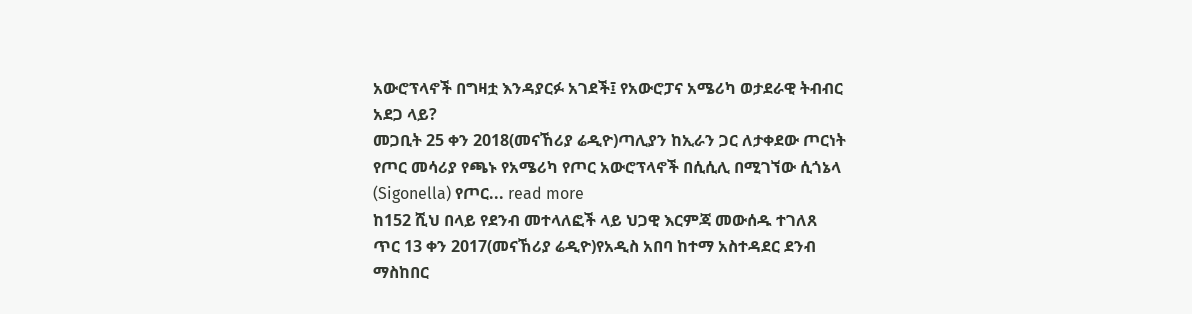አውሮፕላኖች በግዛቷ እንዳያርፉ አገደች፤ የአውሮፓና አሜሪካ ወታደራዊ ትብብር አደጋ ላይ?
መጋቢት 25 ቀን 2018(መናኸሪያ ሬዲዮ)ጣሊያን ከኢራን ጋር ለታቀደው ጦርነት የጦር መሳሪያ የጫኑ የአሜሪካ የጦር አውሮፕላኖች በሲሲሊ በሚገኘው ሲጎኔላ (Sigonella) የጦር... read more
ከ152 ሺህ በላይ የደንብ መተላለፎች ላይ ህጋዊ እርምጃ መውሰዱ ተገለጸ
ጥር 13 ቀን 2017(መናኸሪያ ሬዲዮ)የአዲስ አበባ ከተማ አስተዳደር ደንብ ማስከበር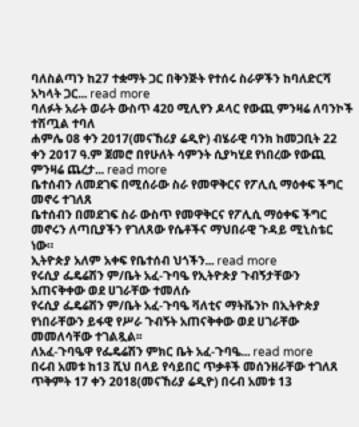ባለስልጣን ከ27 ተቋማት ጋር በቅንጅት የተሰሩ ስራዎችን ከባለድርሻ አካላት ጋር... read more
ባለፉት አራት ወራት ውስጥ 420 ሚሊየን ዶላር የውጪ ምንዛሬ ለባንኮች ተሽጧል ተባለ
ሐምሌ 08 ቀን 2017(መናኸሪያ ሬዲዮ) ብሄራዊ ባንክ ከመጋቢት 22 ቀን 2017 ዓ.ም ጀመሮ በየሁለት ሳምንት ሲያካሂደ የነበረው የውጪ ምንዛሬ ጨረታ... read more
ቤተሰብን ለመደገፍ በሚሰራው ስራ የመዋቅርና የፖሊሲ ማዕቀፍ ችግር መኖሩ ተገለጸ
ቤተሰብን በመደገፍ ስራ ውስጥ የመዋቅርና የፖሊሲ ማዕቀፍ ችግር መኖሩን ለጣቢያችን የገለጸው የሴቶችና ማህበራዊ ጉዳይ ሚኒስቴር ነው።
ኢትዮጵያ አለም አቀፍ የቤተሰብ ህጎችን... read more
የሩሲያ ፌዴሬሽን ም/ቤት አፈ-ጉባዔ የኢትዮጵያ ጉብኝታቸውን አጠናቅቀው ወደ ሀገራቸው ተመለሱ
የሩሲያ ፌዴሬሽን ም/ቤት አፈ-ጉባዔ ቫለቲና ማትቬንኮ በኢትዮጵያ የነበራቸውን ይፋዊ የሥራ ጉብኝት አጠናቅቀው ወደ ሀገራቸው መመለሳቸው ተገልጿል፡፡
ለአፈ-ጉባዔዋ የፌዴሬሽን ምክር ቤት አፈ-ጉባዔ... read more
በሩብ አመቱ ከ13 ሺህ በላይ የሳይበር ጥቃቶች መሰንዘራቸው ተገለጸ
ጥቅምት 17 ቀን 2018(መናኸሪያ ሬዲዮ) በሩብ አመቱ 13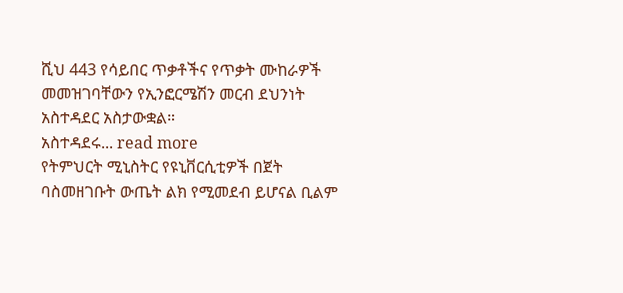ሺህ 443 የሳይበር ጥቃቶችና የጥቃት ሙከራዎች መመዝገባቸውን የኢንፎርሜሽን መርብ ደህንነት አስተዳደር አስታውቋል።
አስተዳደሩ... read more
የትምህርት ሚኒስትር የዩኒቨርሲቲዎች በጀት ባስመዘገቡት ውጤት ልክ የሚመደብ ይሆናል ቢልም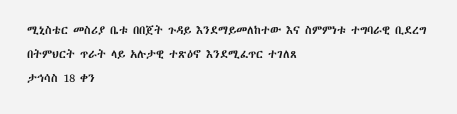ሚኒስቴር መስሪያ ቤቱ በበጀት ጉዳይ እንደማይመለከተው እና ስምምነቱ ተግባራዊ ቢደረግ በትምህርት ጥራት ላይ አሉታዊ ተጽዕኖ እንደሚፈጥር ተገለጸ
ታኅሳስ 18 ቀን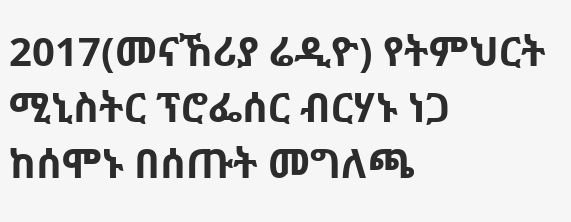2017(መናኸሪያ ሬዲዮ) የትምህርት ሚኒስትር ፕሮፌሰር ብርሃኑ ነጋ ከሰሞኑ በሰጡት መግለጫ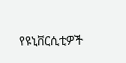የዩኒቨርሲቲዎች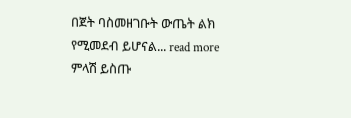በጀት ባስመዘገቡት ውጤት ልክ የሚመደብ ይሆናል... read more
ምላሽ ይስጡ